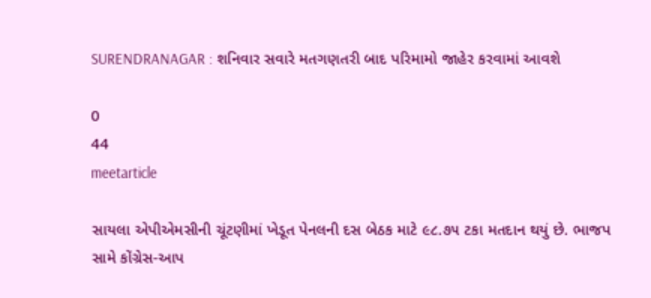SURENDRANAGAR : શનિવાર સવારે મતગણતરી બાદ પરિમામો જાહેર કરવામાં આવશે

0
44
meetarticle

સાયલા એપીએમસીની ચૂંટણીમાં ખેડૂત પેનલની દસ બેઠક માટે ૯૮.૭૫ ટકા મતદાન થયું છે. ભાજપ સામે કોંગ્રેસ-આપ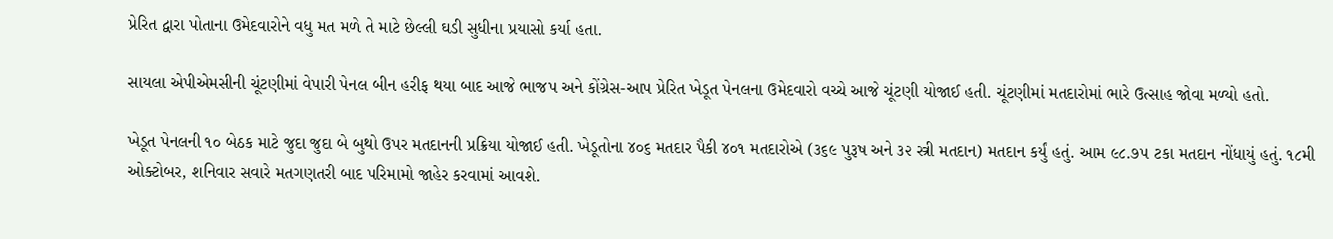પ્રેરિત દ્વારા પોતાના ઉમેદવારોને વધુ મત મળે તે માટે છેલ્લી ઘડી સુધીના પ્રયાસો કર્યા હતા.

સાયલા એપીએમસીની ચૂંટણીમાં વેપારી પેનલ બીન હરીફ થયા બાદ આજે ભાજપ અને કોંગ્રેસ-આપ પ્રેરિત ખેડૂત પેનલના ઉમેદવારો વચ્ચે આજે ચૂંટણી યોજાઈ હતી. ચૂંટણીમાં મતદારોમાં ભારે ઉત્સાહ જોવા મળ્યો હતો.

ખેડૂત પેનલની ૧૦ બેઠક માટે જુદા જુદા બે બુથો ઉપર મતદાનની પ્રક્રિયા યોજાઈ હતી. ખેડૂતોના ૪૦૬ મતદાર પૈકી ૪૦૧ મતદારોએ (૩૬૯ પુરૂષ અને ૩૨ સ્ત્રી મતદાન) મતદાન કર્યું હતું. આમ ૯૮.૭૫ ટકા મતદાન નોંધાયું હતું. ૧૮મી ઓક્ટોબર, શનિવાર સવારે મતગણતરી બાદ પરિમામો જાહેર કરવામાં આવશે.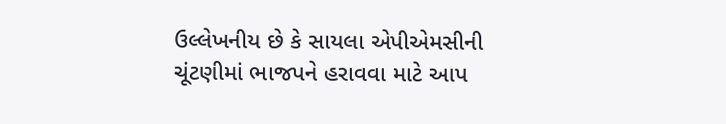ઉલ્લેખનીય છે કે સાયલા એપીએમસીની ચૂંટણીમાં ભાજપને હરાવવા માટે આપ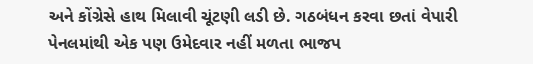અને કોંગ્રેસે હાથ મિલાવી ચૂંટણી લડી છે. ગઠબંધન કરવા છતાં વેપારી પેનલમાંથી એક પણ ઉમેદવાર નહીં મળતા ભાજપ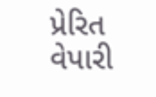પ્રેરિત વેપારી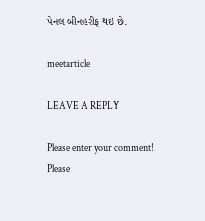પેનલ બીનહરીફ થઇ છે.

meetarticle

LEAVE A REPLY

Please enter your comment!
Please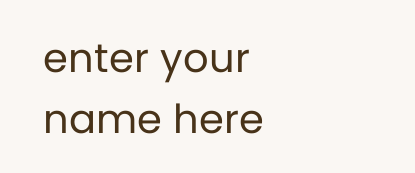enter your name here